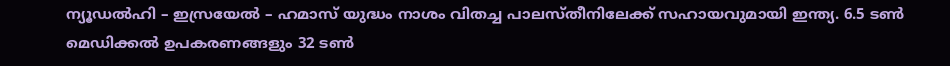ന്യൂഡൽഹി – ഇസ്രയേൽ – ഹമാസ് യുദ്ധം നാശം വിതച്ച പാലസ്തീനിലേക്ക് സഹായവുമായി ഇന്ത്യ. 6.5 ടൺ മെഡിക്കൽ ഉപകരണങ്ങളും 32 ടൺ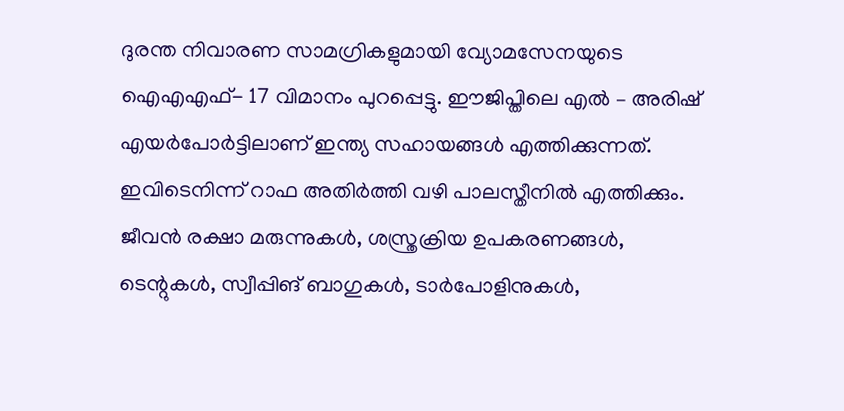ദുരന്ത നിവാരണ സാമഗ്രികളുമായി വ്യോമസേനയുടെ ഐഎഎഫ്- 17 വിമാനം പുറപ്പെട്ടു. ഈജിപ്തിലെ എൽ – അരിഷ് എയർപോർട്ടിലാണ് ഇന്ത്യ സഹായങ്ങൾ എത്തിക്കുന്നത്. ഇവിടെനിന്ന് റാഫ അതിർത്തി വഴി പാലസ്തീനിൽ എത്തിക്കും. ജീവൻ രക്ഷാ മരുന്നുകൾ, ശസ്ത്രക്രിയ ഉപകരണങ്ങൾ, ടെന്റുകൾ, സ്വീപ്പിങ് ബാഗുകൾ, ടാർപോളിനുകൾ,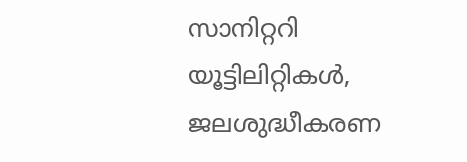സാനിറ്ററി യൂട്ടിലിറ്റികൾ, ജലശുദ്ധീകരണ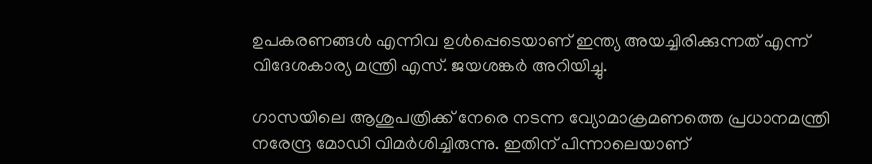ഉപകരണങ്ങൾ എന്നിവ ഉൾപ്പെടെയാണ് ഇന്ത്യ അയച്ചിരിക്കുന്നത് എന്ന് വിദേശകാര്യ മന്ത്രി എസ്. ജയശങ്കർ അറിയിച്ചു.

ഗാസയിലെ ആശുപത്രിക്ക് നേരെ നടന്ന വ്യോമാക്രമണത്തെ പ്രധാനമന്ത്രി നരേന്ദ്ര മോഡി വിമർശിച്ചിരുന്നു. ഇതിന് പിന്നാലെയാണ്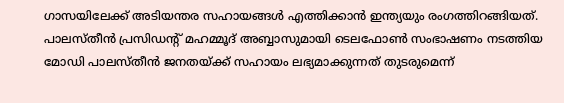ഗാസയിലേക്ക് അടിയന്തര സഹായങ്ങൾ എത്തിക്കാൻ ഇന്ത്യയും രംഗത്തിറങ്ങിയത്. പാലസ്തീൻ പ്രസിഡന്റ് മഹമ്മൂദ് അബ്ബാസുമായി ടെലഫോൺ സംഭാഷണം നടത്തിയ മോഡി പാലസ്തീൻ ജനതയ്ക്ക് സഹായം ലഭ്യമാക്കുന്നത് തുടരുമെന്ന്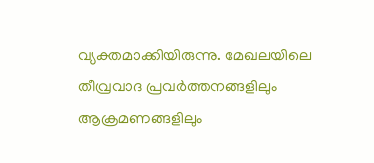വ്യക്തമാക്കിയിരുന്നു. മേഖലയിലെ തീവ്രവാദ പ്രവർത്തനങ്ങളിലും ആക്രമണങ്ങളിലും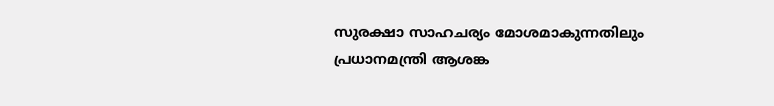സുരക്ഷാ സാഹചര്യം മോശമാകുന്നതിലും പ്രധാനമന്ത്രി ആശങ്ക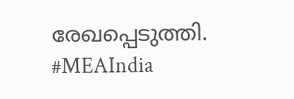രേഖപ്പെടുത്തി.
#MEAIndia